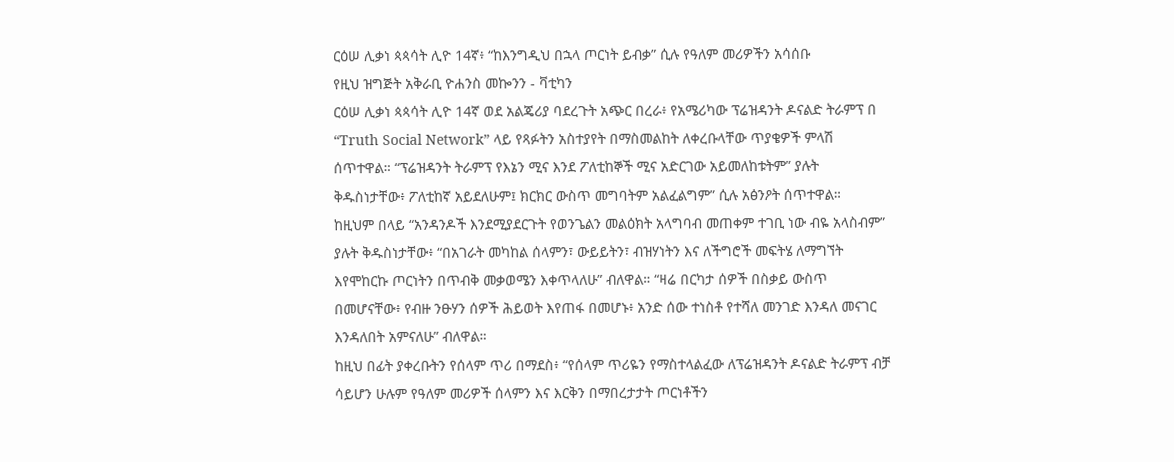ርዕሠ ሊቃነ ጳጳሳት ሊዮ 14ኛ፥ “ከእንግዲህ በኋላ ጦርነት ይብቃ” ሲሉ የዓለም መሪዎችን አሳሰቡ
የዚህ ዝግጅት አቅራቢ ዮሐንስ መኰንን - ቫቲካን
ርዕሠ ሊቃነ ጳጳሳት ሊዮ 14ኛ ወደ አልጄሪያ ባደረጉት አጭር በረራ፥ የአሜሪካው ፕሬዝዳንት ዶናልድ ትራምፕ በ “Truth Social Network” ላይ የጻፉትን አስተያየት በማስመልከት ለቀረቡላቸው ጥያቄዎች ምላሽ ሰጥተዋል። “ፕሬዝዳንት ትራምፕ የእኔን ሚና እንደ ፖለቲከኞች ሚና አድርገው አይመለከቱትም” ያሉት ቅዱስነታቸው፥ ፖለቲከኛ አይደለሁም፤ ክርክር ውስጥ መግባትም አልፈልግም” ሲሉ አፅንዖት ሰጥተዋል።
ከዚህም በላይ “አንዳንዶች እንደሚያደርጉት የወንጌልን መልዕክት አላግባብ መጠቀም ተገቢ ነው ብዬ አላስብም” ያሉት ቅዱስነታቸው፥ “በአገራት መካከል ሰላምን፣ ውይይትን፣ ብዝሃነትን እና ለችግሮች መፍትሄ ለማግኘት እየሞከርኩ ጦርነትን በጥብቅ መቃወሜን እቀጥላለሁ” ብለዋል። “ዛሬ በርካታ ሰዎች በስቃይ ውስጥ በመሆናቸው፥ የብዙ ንፁሃን ሰዎች ሕይወት እየጠፋ በመሆኑ፥ አንድ ሰው ተነስቶ የተሻለ መንገድ እንዳለ መናገር እንዳለበት አምናለሁ” ብለዋል።
ከዚህ በፊት ያቀረቡትን የሰላም ጥሪ በማደስ፥ “የሰላም ጥሪዬን የማስተላልፈው ለፕሬዝዳንት ዶናልድ ትራምፕ ብቻ ሳይሆን ሁሉም የዓለም መሪዎች ሰላምን እና እርቅን በማበረታታት ጦርነቶችን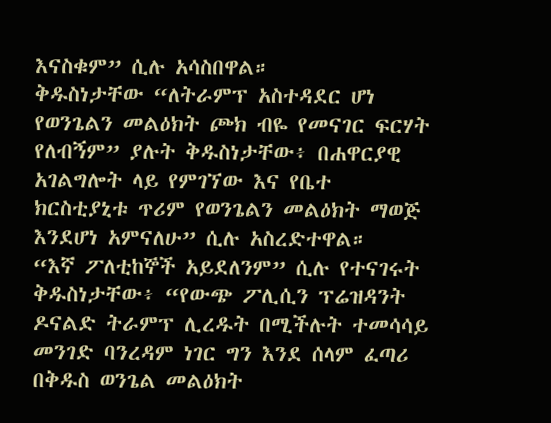እናስቁም” ሲሉ አሳስበዋል።
ቅዱስነታቸው “ለትራምፕ አስተዳደር ሆነ የወንጌልን መልዕክት ጮክ ብዬ የመናገር ፍርሃት የለብኝም” ያሉት ቅዱስነታቸው፥ በሐዋርያዊ አገልግሎት ላይ የምገኘው እና የቤተ ክርስቲያኒቱ ጥሪም የወንጌልን መልዕክት ማወጅ እንደሆነ አምናለሁ” ሲሉ አስረድተዋል።
“እኛ ፖለቲከኞች አይደለንም” ሲሉ የተናገሩት ቅዱስነታቸው፥ “የውጭ ፖሊሲን ፕሬዝዳንት ዶናልድ ትራምፕ ሊረዱት በሚችሉት ተመሳሳይ መንገድ ባንረዳም ነገር ግን እንደ ሰላም ፈጣሪ በቅዱስ ወንጌል መልዕክት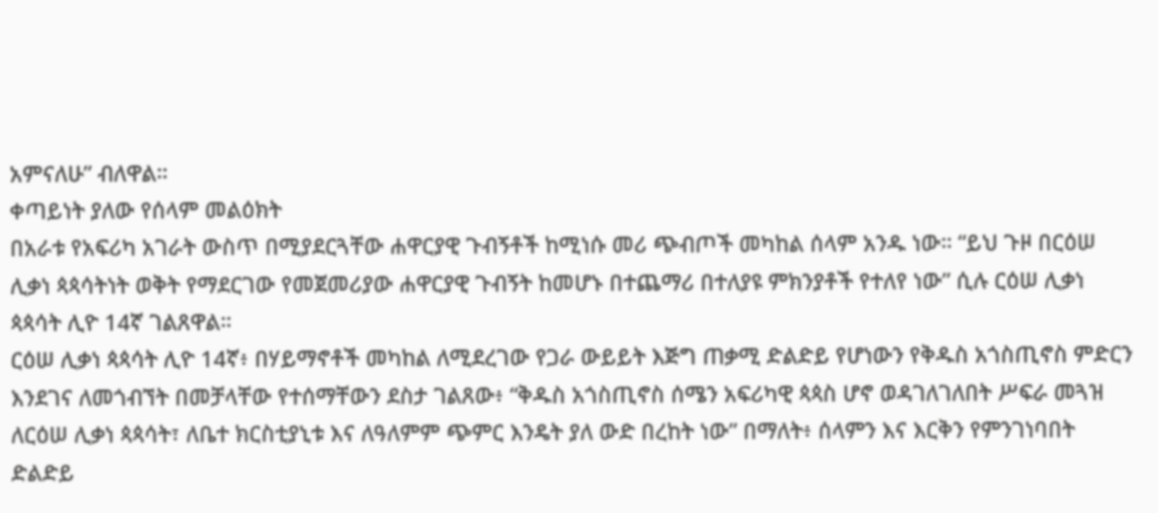አምናለሁ” ብለዋል።
ቀጣይነት ያለው የሰላም መልዕክት
በአራቱ የአፍሪካ አገራት ውስጥ በሚያደርጓቸው ሐዋርያዊ ጉብኝቶች ከሚነሱ መሪ ጭብጦች መካከል ሰላም አንዱ ነው። “ይህ ጉዞ በርዕሠ ሊቃነ ጳጳሳትነት ወቅት የማደርገው የመጀመሪያው ሐዋርያዊ ጉብኝት ከመሆኑ በተጨማሪ በተለያዩ ምክንያቶች የተለየ ነው” ሲሉ ርዕሠ ሊቃነ ጳጳሳት ሊዮ 14ኛ ገልጸዋል።
ርዕሠ ሊቃነ ጳጳሳት ሊዮ 14ኛ፥ በሃይማኖቶች መካከል ለሚደረገው የጋራ ውይይት እጅግ ጠቃሚ ድልድይ የሆነውን የቅዱስ አጎስጢኖስ ምድርን እንደገና ለመጎብኘት በመቻላቸው የተሰማቸውን ደስታ ገልጸው፥ “ቅዱስ አጎስጢኖስ ሰሜን አፍሪካዊ ጳጳስ ሆኖ ወዳገለገለበት ሥፍራ መጓዝ ለርዕሠ ሊቃነ ጳጳሳት፣ ለቤተ ክርስቲያኒቱ እና ለዓለምም ጭምር እንዴት ያለ ውድ በረከት ነው” በማለት፥ ሰላምን እና እርቅን የምንገነባበት ድልድይ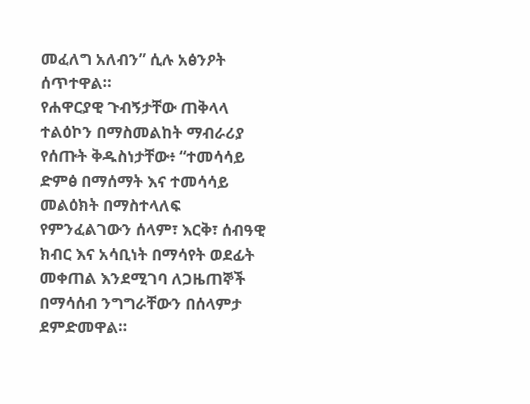መፈለግ አለብን” ሲሉ አፅንዖት ሰጥተዋል።
የሐዋርያዊ ጉብኝታቸው ጠቅላላ ተልዕኮን በማስመልከት ማብራሪያ የሰጡት ቅዱስነታቸው፥ “ተመሳሳይ ድምፅ በማሰማት እና ተመሳሳይ መልዕክት በማስተላለፍ የምንፈልገውን ሰላም፣ እርቅ፣ ሰብዓዊ ክብር እና አሳቢነት በማሳየት ወደፊት መቀጠል እንደሚገባ ለጋዜጠኞች በማሳሰብ ንግግራቸውን በሰላምታ ደምድመዋል።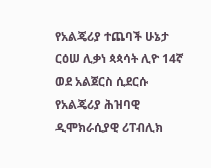የአልጄሪያ ተጨባች ሁኔታ
ርዕሠ ሊቃነ ጳጳሳት ሊዮ 14ኛ ወደ አልጀርስ ሲደርሱ የአልጄሪያ ሕዝባዊ ዲሞክራሲያዊ ሪፐብሊክ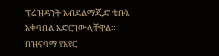ፕሬዝዳንት አብደልማጂድ ቴቡኔ አቀባበል አድርገውላቸዋል።
በዝናባማ የአየር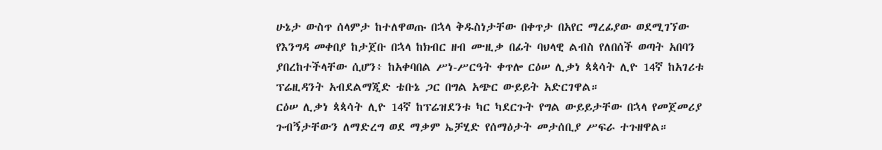ሁኔታ ውስጥ ሰላምታ ከተለዋወጡ በኋላ ቅዱስነታቸው በቀጥታ በአየር ማረፊያው ወደሚገኘው የእንግዳ መቀበያ ከታጀቡ በኋላ ከክብር ዘብ ሙዚቃ በፊት ባህላዊ ልብስ የለበሰች ወጣት አበባን ያበረከተችላቸው ሲሆን፥ ከአቀባበል ሥነ-ሥርዓት ቀጥሎ ርዕሠ ሊቃነ ጳጳሳት ሊዮ 14ኛ ከአገሪቱ ፕሬዚዳንት አብደልማጂድ ቴቡኔ ጋር በግል አጭር ውይይት አድርገዋል።
ርዕሠ ሊቃነ ጳጳሳት ሊዮ 14ኛ ከፕሬዝደንቱ ካር ካደርጉት የግል ውይይታቸው በኋላ የመጀመሪያ ጉብኝታቸውን ለማድረግ ወደ ማቃም ኤቻሂድ የሰማዕታት መታሰቢያ ሥፍራ ተጉዘዋል።